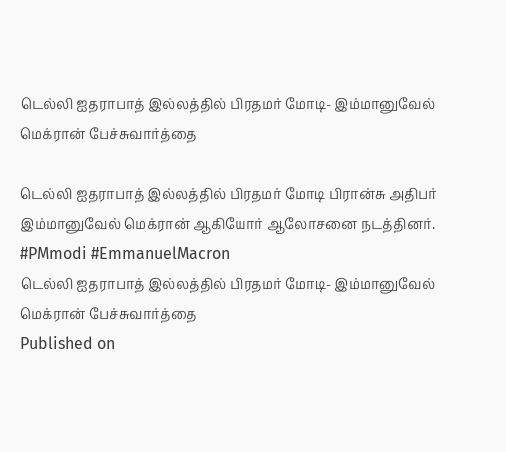டெல்லி ஐதராபாத் இல்லத்தில் பிரதமர் மோடி- இம்மானுவேல் மெக்ரான் பேச்சுவார்த்தை

டெல்லி ஐதராபாத் இல்லத்தில் பிரதமர் மோடி பிரான்சு அதிபர் இம்மானுவேல் மெக்ரான் ஆகியோர் ஆலோசனை நடத்தினர். #PMmodi #EmmanuelMacron
டெல்லி ஐதராபாத் இல்லத்தில் பிரதமர் மோடி- இம்மானுவேல் மெக்ரான் பேச்சுவார்த்தை
Published on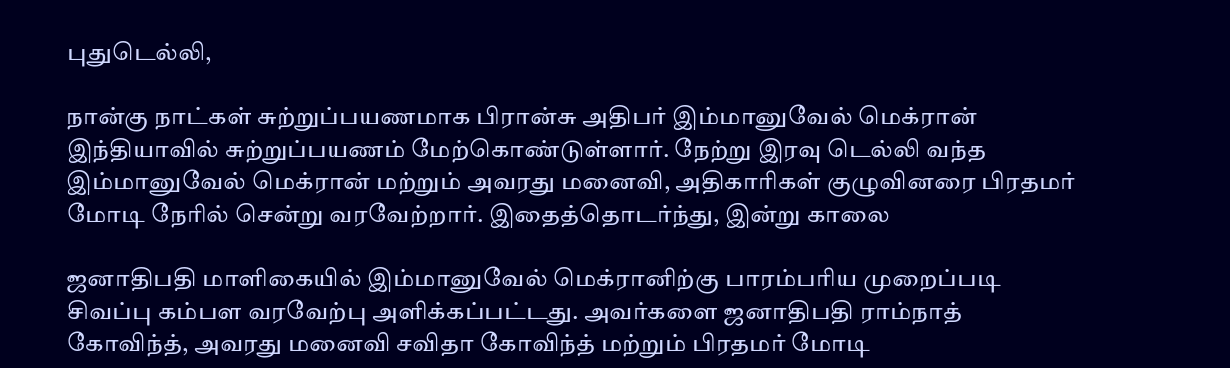புதுடெல்லி,

நான்கு நாட்கள் சுற்றுப்பயணமாக பிரான்சு அதிபர் இம்மானுவேல் மெக்ரான் இந்தியாவில் சுற்றுப்பயணம் மேற்கொண்டுள்ளார். நேற்று இரவு டெல்லி வந்த இம்மானுவேல் மெக்ரான் மற்றும் அவரது மனைவி, அதிகாரிகள் குழுவினரை பிரதமர் மோடி நேரில் சென்று வரவேற்றார். இதைத்தொடர்ந்து, இன்று காலை

ஜனாதிபதி மாளிகையில் இம்மானுவேல் மெக்ரானிற்கு பாரம்பரிய முறைப்படி சிவப்பு கம்பள வரவேற்பு அளிக்கப்பட்டது. அவர்களை ஜனாதிபதி ராம்நாத் கோவிந்த், அவரது மனைவி சவிதா கோவிந்த் மற்றும் பிரதமர் மோடி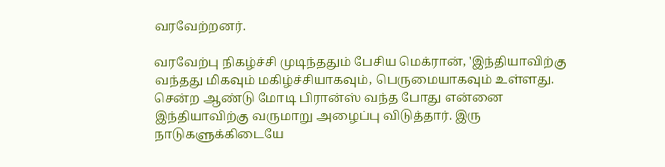வரவேற்றனர்.

வரவேற்பு நிகழ்ச்சி முடிந்ததும் பேசிய மெக்ரான், 'இந்தியாவிற்கு வந்தது மிகவும் மகிழ்ச்சியாகவும், பெருமையாகவும் உள்ளது. சென்ற ஆண்டு மோடி பிரான்ஸ் வந்த போது என்னை இந்தியாவிற்கு வருமாறு அழைப்பு விடுத்தார். இரு நாடுகளுக்கிடையே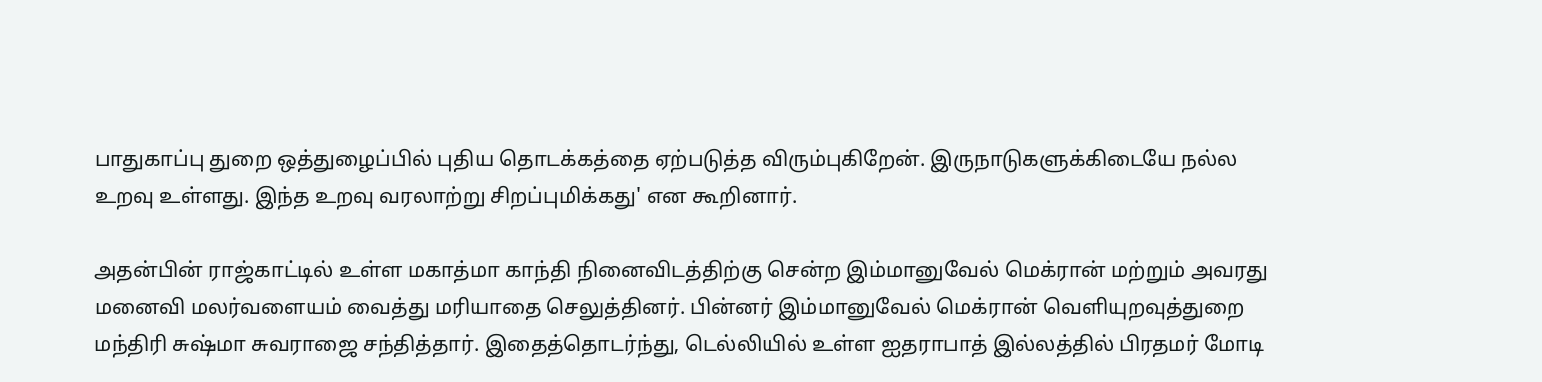பாதுகாப்பு துறை ஒத்துழைப்பில் புதிய தொடக்கத்தை ஏற்படுத்த விரும்புகிறேன். இருநாடுகளுக்கிடையே நல்ல உறவு உள்ளது. இந்த உறவு வரலாற்று சிறப்புமிக்கது' என கூறினார்.

அதன்பின் ராஜ்காட்டில் உள்ள மகாத்மா காந்தி நினைவிடத்திற்கு சென்ற இம்மானுவேல் மெக்ரான் மற்றும் அவரது மனைவி மலர்வளையம் வைத்து மரியாதை செலுத்தினர். பின்னர் இம்மானுவேல் மெக்ரான் வெளியுறவுத்துறை மந்திரி சுஷ்மா சுவராஜை சந்தித்தார். இதைத்தொடர்ந்து, டெல்லியில் உள்ள ஐதராபாத் இல்லத்தில் பிரதமர் மோடி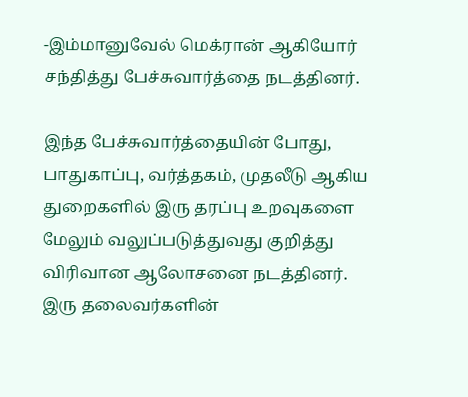-இம்மானுவேல் மெக்ரான் ஆகியோர் சந்தித்து பேச்சுவார்த்தை நடத்தினர்.

இந்த பேச்சுவார்த்தையின் போது, பாதுகாப்பு, வர்த்தகம், முதலீடு ஆகிய துறைகளில் இரு தரப்பு உறவுகளை மேலும் வலுப்படுத்துவது குறித்து விரிவான ஆலோசனை நடத்தினர். இரு தலைவர்களின்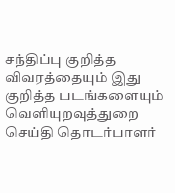சந்திப்பு குறித்த விவரத்தையும் இது குறித்த படங்களையும் வெளியுறவுத்துறை செய்தி தொடர்பாளர்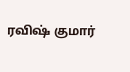ரவிஷ் குமார்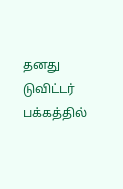தனது டுவிட்டர் பக்கத்தில்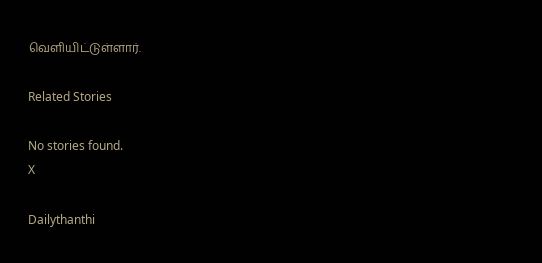வெளியிட்டுள்ளார்.

Related Stories

No stories found.
X

Dailythanthi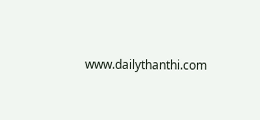www.dailythanthi.com